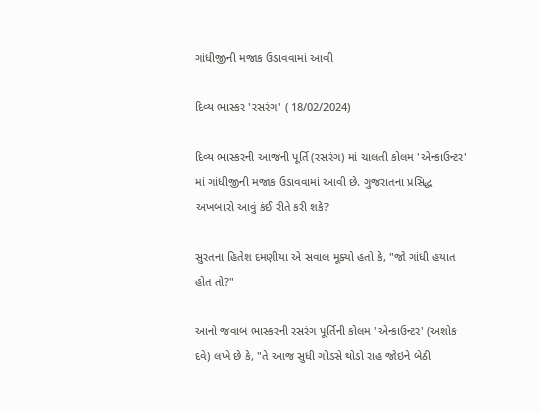ગાંધીજીની મજાક ઉડાવવામાં આવી

દિવ્ય ભાસ્કર 'રસરંગ' ( 18/02/2024)

દિવ્ય ભાસ્કરની આજની પૂર્તિ (રસરંગ) માં ચાલતી કોલમ 'એન્કાઉન્ટર' માં ગાંધીજીની મજાક ઉડાવવામાં આવી છે. ગુજરાતના પ્રસિદ્ધ અખબારો આવું કંઈ રીતે કરી શકે?

સુરતના હિતેશ દમણીયા એ સવાલ મૂક્યો હતો કે, "જો ગાંધી હયાત હોત તો?"

આનો જવાબ ભાસ્કરની રસરંગ પૂર્તિની કોલમ 'એન્કાઉન્ટર' (અશોક દવે) લખે છે કે, "તે આજ સુધી ગોડસે થોડો રાહ જોઇને બેઠી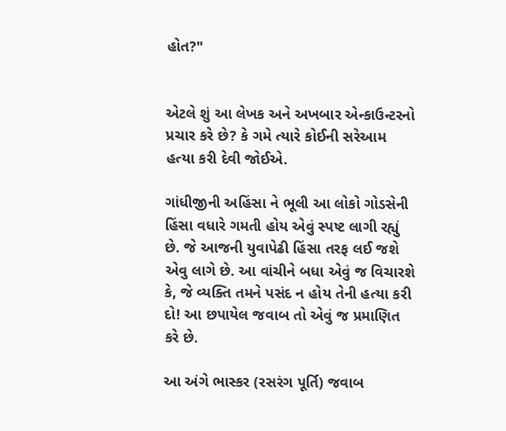હોત?"


એટલે શું આ લેખક અને અખબાર એન્કાઉન્ટરનો પ્રચાર કરે છે? કે ગમે ત્યારે કોઈની સરેઆમ હત્યા કરી દેવી જોઈએ.

ગાંધીજીની અહિંસા ને ભૂલી આ લોકો ગોડસેની હિંસા વધારે ગમતી હોય એવું સ્પષ્ટ લાગી રહ્યું છે. જે આજની યુવાપેઢી હિંસા તરફ લઈ જશે એવુ લાગે છે. આ વાંચીને બધા એવું જ વિચારશે કે, જે વ્યક્તિ તમને પસંદ ન હોય તેની હત્યા કરી દો! આ છપાયેલ જવાબ તો એવું જ પ્રમાણિત કરે છે.

આ અંગે ભાસ્કર (રસરંગ પૂર્તિ) જવાબ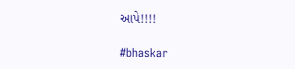આપે!!!!

#bhaskar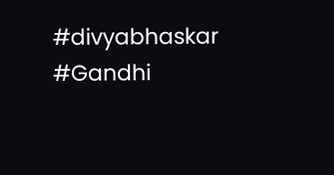#divyabhaskar #Gandhi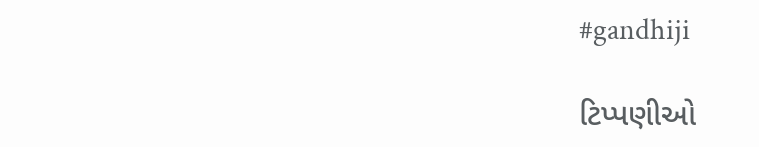#gandhiji

ટિપ્પણીઓ